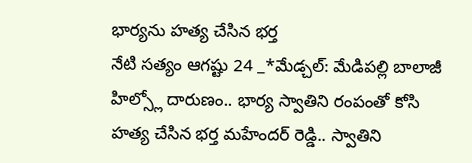భార్యను హత్య చేసిన భర్త
నేటి సత్యం ఆగష్టు 24 _*మేడ్చల్: మేడిపల్లి బాలాజీ హిల్స్లో దారుణం.. భార్య స్వాతిని రంపంతో కోసి హత్య చేసిన భర్త మహేందర్ రెడ్డి.. స్వాతిని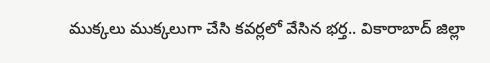ముక్కలు ముక్కలుగా చేసి కవర్లలో వేసిన భర్త.. వికారాబాద్ జిల్లా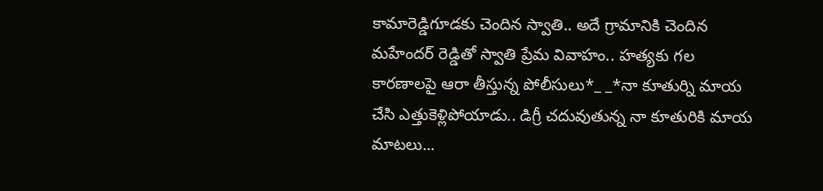కామారెడ్డిగూడకు చెందిన స్వాతి.. అదే గ్రామానికి చెందిన మహేందర్ రెడ్డితో స్వాతి ప్రేమ వివాహం.. హత్యకు గల కారణాలపై ఆరా తీస్తున్న పోలీసులు*_ _*నా కూతుర్ని మాయ చేసి ఎత్తుకెళ్లిపోయాడు.. డిగ్రీ చదువుతున్న నా కూతురికి మాయ మాటలు...